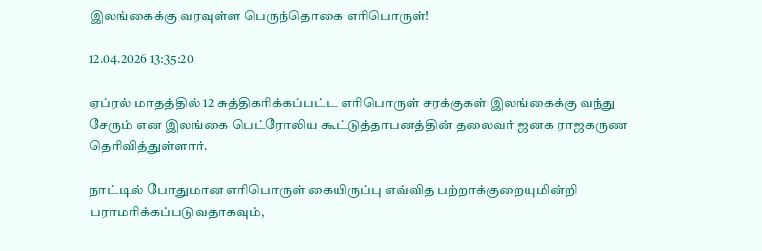இலங்கைக்கு வரவுள்ள பெருந்தொகை எரிபொருள்!

12.04.2026 13:35:20

ஏப்ரல் மாதத்தில் 12 சுத்திகரிக்கப்பட்ட எரிபொருள் சரக்குகள் இலங்கைக்கு வந்து சேரும் என இலங்கை பெட்ரோலிய கூட்டுத்தாபனத்தின் தலைவர் ஜனக ராஜகருண தெரிவித்துள்ளார்.

நாட்டில் போதுமான எரிபொருள் கையிருப்பு எவ்வித பற்றாக்குறையுமின்றி பராமரிக்கப்படுவதாகவும்,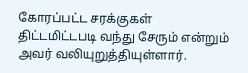கோரப்பட்ட சரக்குகள் திட்டமிட்டபடி வந்து சேரும் என்றும் அவர் வலியுறுத்தியுள்ளார்.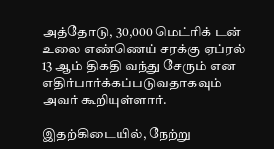அத்தோடு, 30,000 மெட்ரிக் டன் உலை எண்ணெய் சரக்கு ஏப்ரல் 13 ஆம் திகதி வந்து சேரும் என எதிர்பார்க்கப்படுவதாகவும் அவர் கூறியுள்ளார்.

இதற்கிடையில், நேற்று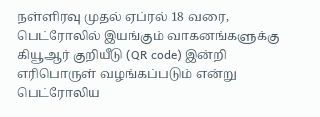நள்ளிரவு முதல் ஏப்ரல் 18 வரை, பெட்ரோலில் இயங்கும் வாகனங்களுக்கு கியூஆர் குறியீடு (QR code) இன்றி எரிபொருள் வழங்கப்படும் என்று பெட்ரோலிய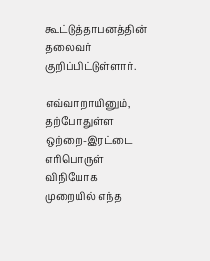கூட்டுத்தாபனத்தின் தலைவர் குறிப்பிட்டுள்ளார்.

எவ்வாறாயினும், தற்போதுள்ள ஒற்றை-இரட்டை எரிபொருள் விநியோக முறையில் எந்த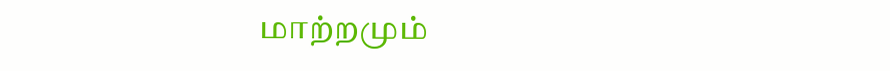மாற்றமும்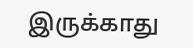இருக்காது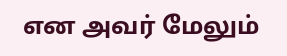என அவர் மேலும்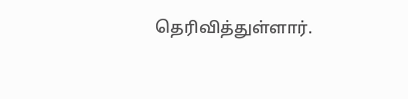தெரிவித்துள்ளார்.